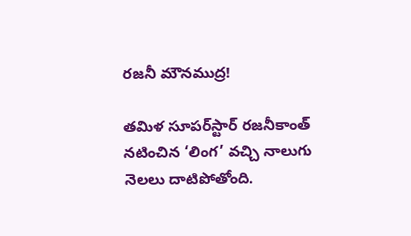రజనీ మౌనముద్ర!

తమిళ సూపర్‌స్టార్‌ రజనీకాంత్‌ నటించిన ‘లింగ’ వచ్చి నాలుగు నెలలు దాటిపోతోంది.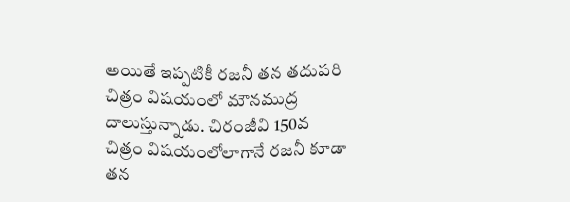అయితే ఇప్పటికీ రజనీ తన తదుపరి చిత్రం విషయంలో మౌనముద్ర దాలుస్తున్నాడు. చిరంజీవి 150వ చిత్రం విషయంలోలాగానే రజనీ కూడా తన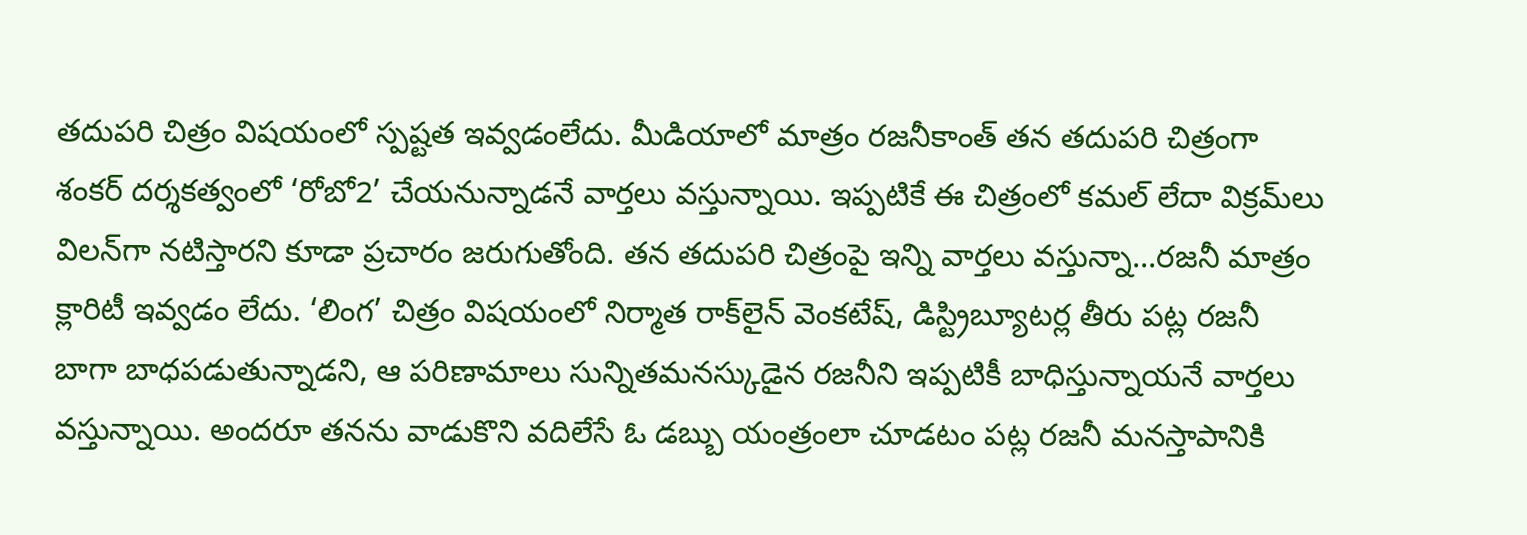తదుపరి చిత్రం విషయంలో స్పష్టత ఇవ్వడంలేదు. మీడియాలో మాత్రం రజనీకాంత్‌ తన తదుపరి చిత్రంగా శంకర్‌ దర్శకత్వంలో ‘రోబో2’ చేయనున్నాడనే వార్తలు వస్తున్నాయి. ఇప్పటికే ఈ చిత్రంలో కమల్‌ లేదా విక్రమ్‌లు విలన్‌గా నటిస్తారని కూడా ప్రచారం జరుగుతోంది. తన తదుపరి చిత్రంపై ఇన్ని వార్తలు వస్తున్నా...రజనీ మాత్రం క్లారిటీ ఇవ్వడం లేదు. ‘లింగ’ చిత్రం విషయంలో నిర్మాత రాక్‌లైన్‌ వెంకటేష్‌, డిస్ట్రిబ్యూటర్ల తీరు పట్ల రజనీ బాగా బాధపడుతున్నాడని, ఆ పరిణామాలు సున్నితమనస్కుడైన రజనీని ఇప్పటికీ బాధిస్తున్నాయనే వార్తలు వస్తున్నాయి. అందరూ తనను వాడుకొని వదిలేసే ఓ డబ్బు యంత్రంలా చూడటం పట్ల రజనీ మనస్తాపానికి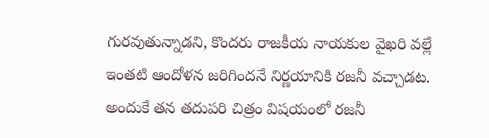గురవుతున్నాడని, కొందరు రాజకీయ నాయకుల వైఖరి వల్లే ఇంతటి ఆందోళన జరిగిందనే నిర్ణయానికి రజనీ వచ్చాడట. అందుకే తన తదుపరి చిత్రం విషయంలో రజనీ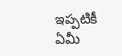ఇప్పటికీ ఏమీ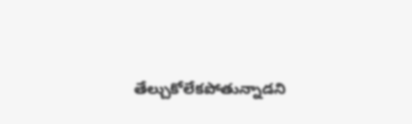తేల్చుకోలేకపోతున్నాడని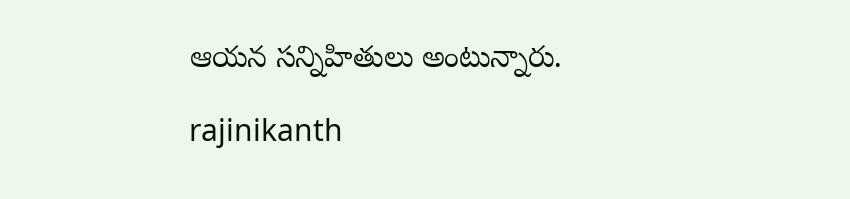ఆయన సన్నిహితులు అంటున్నారు.

rajinikanth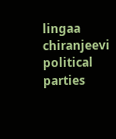lingaa
chiranjeevi
political parties